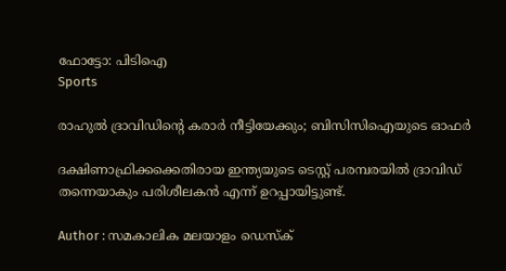ഫോട്ടോ: പിടിഐ
Sports

രാഹുല്‍ ദ്രാവിഡിന്റെ കരാര്‍ നീട്ടിയേക്കും; ബിസിസിഐയുടെ ഓഫര്‍

ദക്ഷിണാഫ്രിക്കക്കെതിരായ ഇന്ത്യയുടെ ടെസ്റ്റ് പരമ്പരയില്‍ ദ്രാവിഡ് തന്നെയാകും പരിശീലകന്‍ എന്ന് ഉറപ്പായിട്ടുണ്ട്.

Author : സമകാലിക മലയാളം ഡെസ്ക്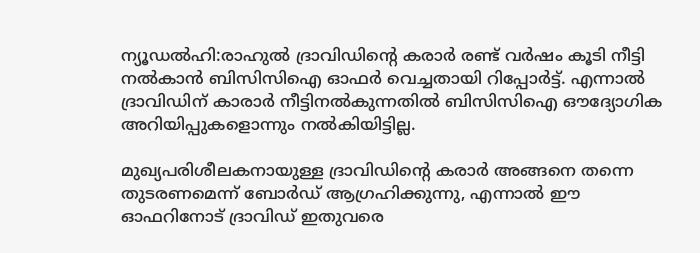ന്യൂഡല്‍ഹി:രാഹുല്‍ ദ്രാവിഡിന്റെ കരാര്‍ രണ്ട് വര്‍ഷം കൂടി നീട്ടി നല്‍കാന്‍ ബിസിസിഐ ഓഫര്‍ വെച്ചതായി റിപ്പോര്‍ട്ട്. എന്നാല്‍ ദ്രാവിഡിന് കാരാര്‍ നീട്ടിനല്‍കുന്നതില്‍ ബിസിസിഐ ഔദ്യോഗിക അറിയിപ്പുകളൊന്നും നല്‍കിയിട്ടില്ല.

മുഖ്യപരിശീലകനായുള്ള ദ്രാവിഡിന്റെ കരാര്‍ അങ്ങനെ തന്നെ തുടരണമെന്ന് ബോര്‍ഡ് ആഗ്രഹിക്കുന്നു, എന്നാല്‍ ഈ ഓഫറിനോട് ദ്രാവിഡ് ഇതുവരെ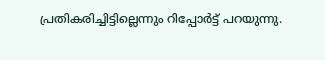പ്രതികരിച്ചിട്ടില്ലെന്നും റിപ്പോര്‍ട്ട് പറയുന്നു.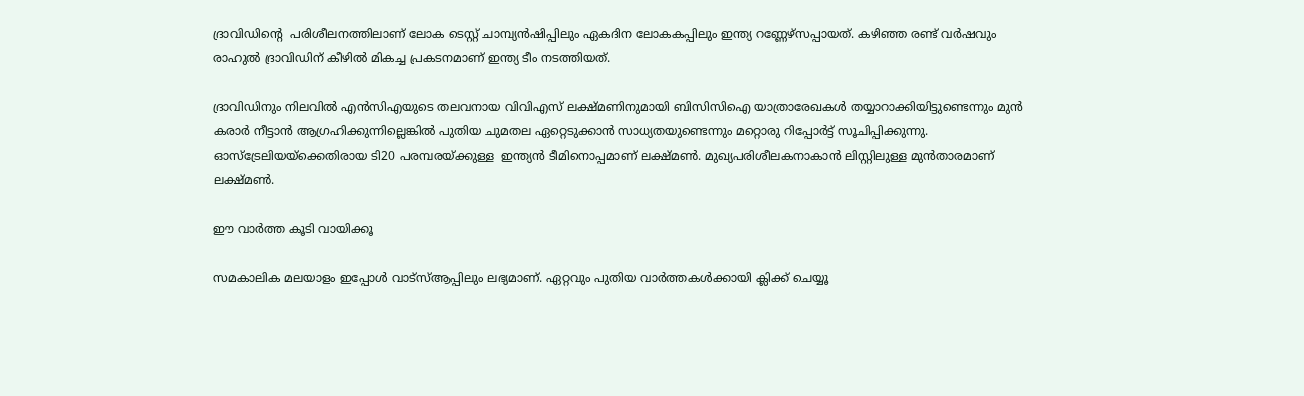ദ്രാവിഡിന്റെ  പരിശീലനത്തിലാണ് ലോക ടെസ്റ്റ് ചാമ്പ്യന്‍ഷിപ്പിലും ഏകദിന ലോകകപ്പിലും ഇന്ത്യ റണ്ണേഴ്‌സപ്പായത്. കഴിഞ്ഞ രണ്ട് വര്‍ഷവും രാഹുല്‍ ദ്രാവിഡിന് കീഴില്‍ മികച്ച പ്രകടനമാണ് ഇന്ത്യ ടീം നടത്തിയത്.

ദ്രാവിഡിനും നിലവില്‍ എന്‍സിഎയുടെ തലവനായ വിവിഎസ് ലക്ഷ്മണിനുമായി ബിസിസിഐ യാത്രാരേഖകള്‍ തയ്യാറാക്കിയിട്ടുണ്ടെന്നും മുന്‍ കരാര്‍ നീട്ടാന്‍ ആഗ്രഹിക്കുന്നില്ലെങ്കില്‍ പുതിയ ചുമതല ഏറ്റെടുക്കാന്‍ സാധ്യതയുണ്ടെന്നും മറ്റൊരു റിപ്പോര്‍ട്ട് സൂചിപ്പിക്കുന്നു.  ഓസ്ട്രേലിയയ്ക്കെതിരായ ടി20 പരമ്പരയ്ക്കുള്ള  ഇന്ത്യന്‍ ടീമിനൊപ്പമാണ് ലക്ഷ്മണ്‍. മുഖ്യപരിശീലകനാകാന്‍ ലിസ്റ്റിലുള്ള മുന്‍താരമാണ് ലക്ഷ്മണ്‍.

ഈ വാർത്ത കൂടി വായിക്കൂ

സമകാലിക മലയാളം ഇപ്പോൾ വാട്‌സ്ആപ്പിലും ലഭ്യമാണ്. ഏറ്റവും പുതിയ വാർത്തകൾക്കായി ക്ലിക്ക് ചെയ്യൂ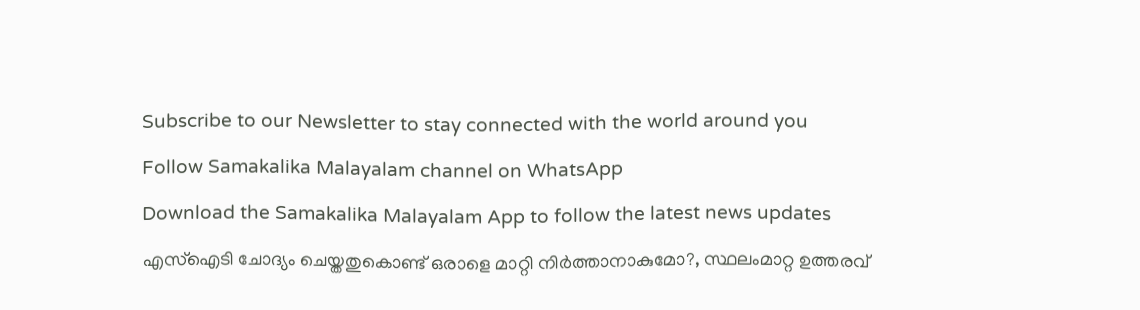Subscribe to our Newsletter to stay connected with the world around you

Follow Samakalika Malayalam channel on WhatsApp

Download the Samakalika Malayalam App to follow the latest news updates

എസ്‌ഐടി ചോദ്യം ചെയ്തതുകൊണ്ട് ഒരാളെ മാറ്റി നിര്‍ത്താനാകുമോ?, സ്ഥലംമാറ്റ ഉത്തരവ്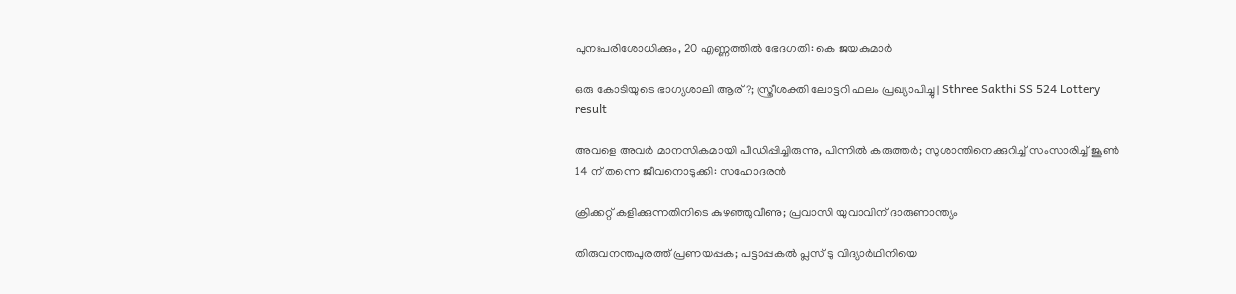പുനഃപരിശോധിക്കും, 20 എണ്ണത്തില്‍ ഭേദഗതി: കെ ജയകുമാര്‍

ഒരു കോടിയുടെ ഭാഗ്യശാലി ആര്?; സ്ത്രീശക്തി ലോട്ടറി ഫലം പ്രഖ്യാപിച്ചു | Sthree Sakthi SS 524 Lottery result

അവളെ അവർ മാനസികമായി പീഡിപ്പിച്ചിരുന്നു, പിന്നില്‍ കരുത്തര്‍; സുശാന്തിനെക്കുറിച്ച് സംസാരിച്ച് ജൂണ്‍ 14 ന് തന്നെ ജീവനൊടുക്കി: സഹോദരന്‍

ക്രിക്കറ്റ് കളിക്കുന്നതിനിടെ കുഴഞ്ഞുവീണു; പ്രവാസി യുവാവിന് ദാരുണാന്ത്യം

തിരുവനന്തപുരത്ത് പ്രണയപ്പക; പട്ടാപ്പകല്‍ പ്ലസ് ടു വിദ്യാര്‍ഥിനിയെ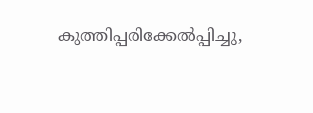കുത്തിപ്പരിക്കേല്‍പ്പിച്ചു,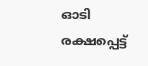ഓടി രക്ഷപ്പെട്ട്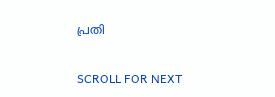പ്രതി

SCROLL FOR NEXT